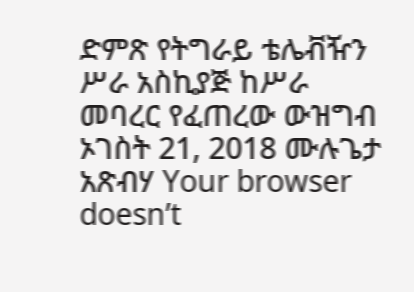ድምጽ የትግራይ ቴሌቭዥን ሥራ አስኪያጅ ከሥራ መባረር የፈጠረው ውዝግብ ኦገስት 21, 2018 ሙሉጌታ አጽብሃ Your browser doesn’t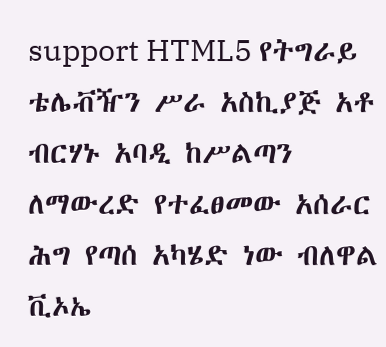support HTML5 የትግራይ ቴሌቭዥን ሥራ አስኪያጅ አቶ ብርሃኑ አባዲ ከሥልጣን ለማውረድ የተፈፀመው አሰራር ሕግ የጣሰ አካሄድ ነው ብለዋል ቪኦኤ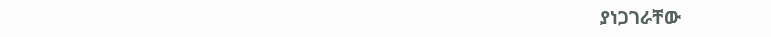ያነጋገራቸው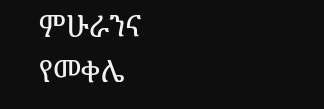ምሁራንና የመቀሌ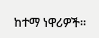ከተማ ነዋሪዎች።